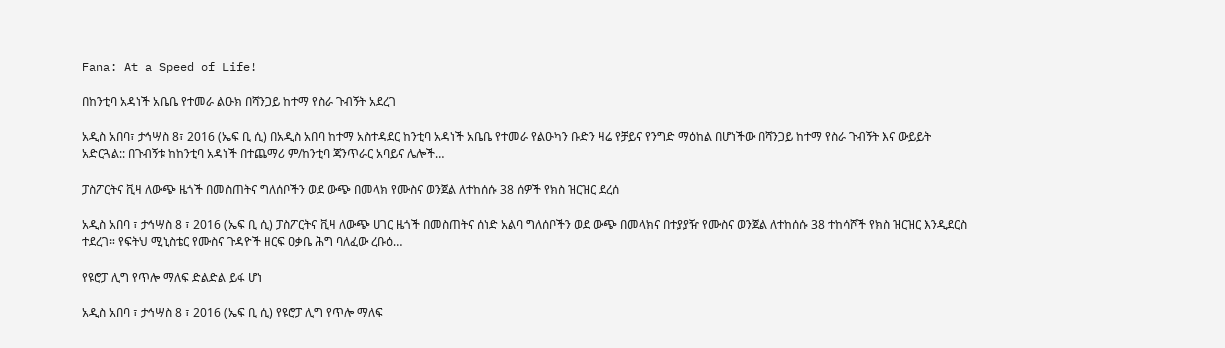Fana: At a Speed of Life!

በከንቲባ አዳነች አቤቤ የተመራ ልዑክ በሻንጋይ ከተማ የስራ ጉብኝት አደረገ

አዲስ አበባ፣ ታኅሣስ 8፣ 2016 (ኤፍ ቢ ሲ) በአዲስ አበባ ከተማ አስተዳደር ከንቲባ አዳነች አቤቤ የተመራ የልዑካን ቡድን ዛሬ የቻይና የንግድ ማዕከል በሆነችው በሻንጋይ ከተማ የስራ ጉብኝት እና ውይይት አድርጓል:: በጉብኝቱ ከከንቲባ አዳነች በተጨማሪ ም/ከንቲባ ጃንጥራር አባይና ሌሎች…

ፓስፖርትና ቪዛ ለውጭ ዜጎች በመስጠትና ግለሰቦችን ወደ ውጭ በመላክ የሙስና ወንጀል ለተከሰሱ 38 ሰዎች የክስ ዝርዝር ደረሰ

አዲስ አበባ ፣ ታኅሣስ 8 ፣ 2016 (ኤፍ ቢ ሲ) ፓስፖርትና ቪዛ ለውጭ ሀገር ዜጎች በመስጠትና ሰነድ አልባ ግለሰቦችን ወደ ውጭ በመላክና በተያያዥ የሙስና ወንጀል ለተከሰሱ 38 ተከሳሾች የክስ ዝርዝር እንዲደርስ ተደረገ። የፍትህ ሚኒስቴር የሙስና ጉዳዮች ዘርፍ ዐቃቤ ሕግ ባለፈው ረቡዕ…

የዩሮፓ ሊግ የጥሎ ማለፍ ድልድል ይፋ ሆነ

አዲስ አበባ ፣ ታኅሣስ 8 ፣ 2016 (ኤፍ ቢ ሲ) የዩሮፓ ሊግ የጥሎ ማለፍ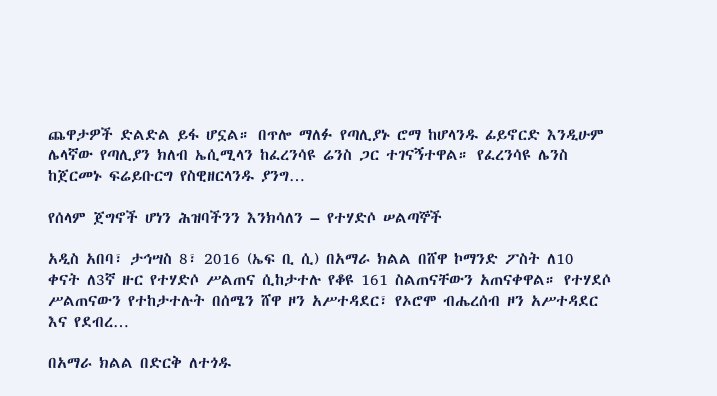ጨዋታዎች ድልድል ይፋ ሆኗል። በጥሎ ማለፉ የጣሊያኑ ሮማ ከሆላንዱ ፊይኖርድ እንዲሁም ሌላኛው የጣሊያን ክለብ ኤሲሚላን ከፈረንሳዩ ሬንስ ጋር ተገናኝተዋል። የፈረንሳዩ ሌንስ ከጀርመኑ ፍሬይቡርግ የስዊዘርላንዱ ያንግ…

የሰላም ጀግኖች ሆነን ሕዝባችንን እንክሳለን – የተሃድሶ ሠልጣኞች

አዲስ አበባ፣ ታኅሣስ 8፣ 2016 (ኤፍ ቢ ሲ) በአማራ ክልል በሸዋ ኮማንድ ፖስት ለ10 ቀናት ለ3ኛ ዙር የተሃድሶ ሥልጠና ሲከታተሉ የቆዩ 161 ስልጠናቸውን አጠናቀዋል። የተሃደሶ ሥልጠናውን የተከታተሉት በሰሜን ሸዋ ዞን አሥተዳደር፣ የኦሮሞ ብሔረሰብ ዞን አሥተዳደር እና የደብረ…

በአማራ ክልል በድርቅ ለተጎዱ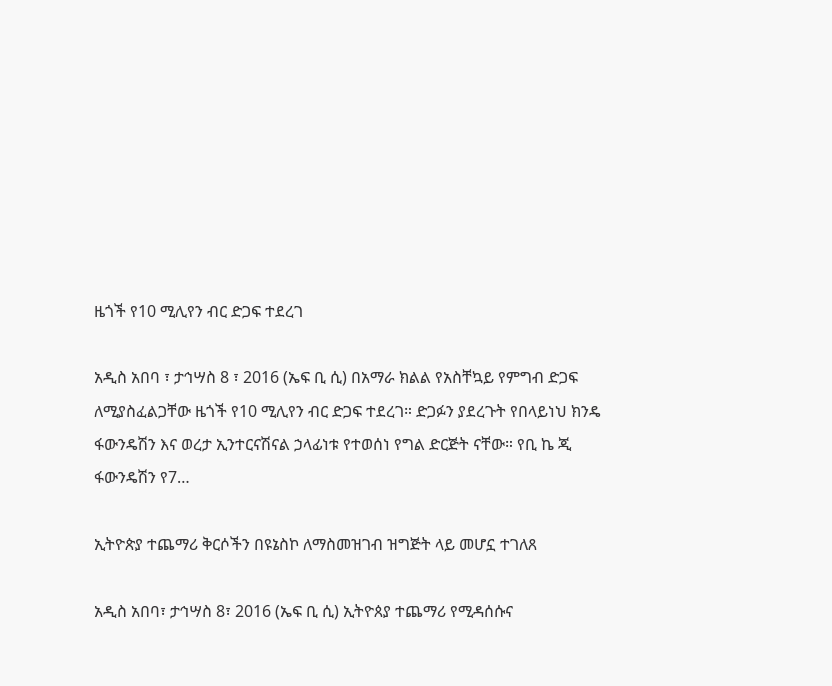ዜጎች የ10 ሚሊየን ብር ድጋፍ ተደረገ

አዲስ አበባ ፣ ታኅሣስ 8 ፣ 2016 (ኤፍ ቢ ሲ) በአማራ ክልል የአስቸኳይ የምግብ ድጋፍ ለሚያስፈልጋቸው ዜጎች የ10 ሚሊየን ብር ድጋፍ ተደረገ። ድጋፉን ያደረጉት የበላይነህ ክንዴ ፋውንዴሽን እና ወረታ ኢንተርናሽናል ኃላፊነቱ የተወሰነ የግል ድርጅት ናቸው። የቢ ኬ ጂ ፋውንዴሽን የ7…

ኢትዮጵያ ተጨማሪ ቅርሶችን በዩኔስኮ ለማስመዝገብ ዝግጅት ላይ መሆኗ ተገለጸ

አዲስ አበባ፣ ታኅሣስ 8፣ 2016 (ኤፍ ቢ ሲ) ኢትዮጰያ ተጨማሪ የሚዳሰሱና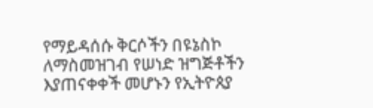የማይዳሰሱ ቅርሶችን በዩኔስኮ ለማስመዝገብ የሠነድ ዝግጅቶችን እያጠናቀቀች መሆኑን የኢትዮጰያ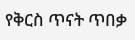የቅርስ ጥናት ጥበቃ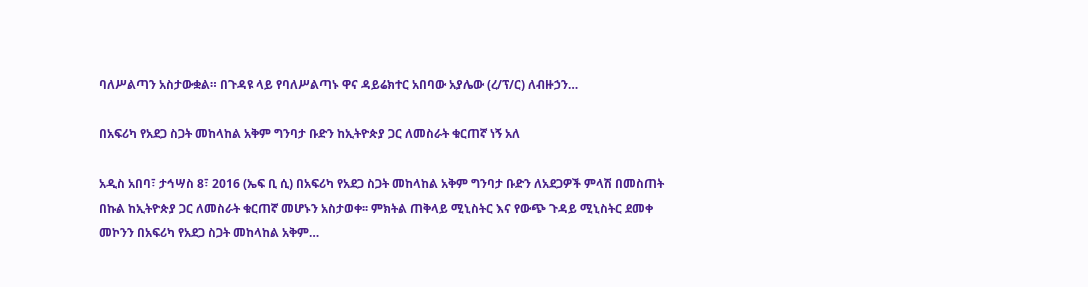ባለሥልጣን አስታውቋል። በጉዳዩ ላይ የባለሥልጣኑ ዋና ዳይሬክተር አበባው አያሌው (ረ/ፕ/ር) ለብዙኃን…

በአፍሪካ የአደጋ ስጋት መከላከል አቅም ግንባታ ቡድን ከኢትዮጵያ ጋር ለመስራት ቁርጠኛ ነኝ አለ

አዲስ አበባ፣ ታኅሣስ 8፣ 2016 (ኤፍ ቢ ሲ) በአፍሪካ የአደጋ ስጋት መከላከል አቅም ግንባታ ቡድን ለአደጋዎች ምላሽ በመስጠት በኩል ከኢትዮጵያ ጋር ለመስራት ቁርጠኛ መሆኑን አስታወቀ፡፡ ምክትል ጠቅላይ ሚኒስትር እና የውጭ ጉዳይ ሚኒስትር ደመቀ መኮንን በአፍሪካ የአደጋ ስጋት መከላከል አቅም…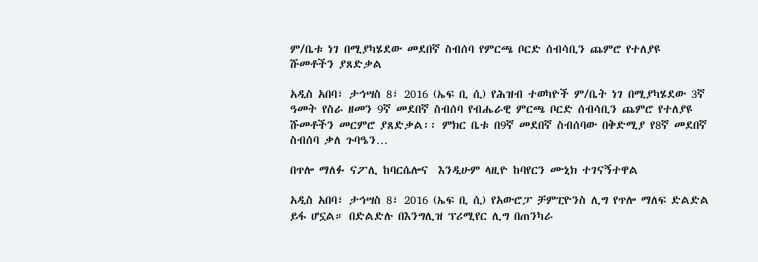ም/ቤቱ ነገ በሚያካሄደው መደበኛ ስብሰባ የምርጫ ቦርድ ሰብሳቢን ጨምሮ የተለያዩ ሹመቶችን ያጸድቃል

አዲስ አበባ፣ ታኅሣስ 8፣ 2016 (ኤፍ ቢ ሲ) የሕዝብ ተወካዮች ም/ቤት ነገ በሚያካሄደው 3ኛ ዓመት የስራ ዘመን 9ኛ መደበኛ ስብሰባ የብሔራዊ ምርጫ ቦርድ ሰብሳቢን ጨምሮ የተለያዩ ሹመቶችን መርምሮ ያጸድቃል፡፡ ምክር ቤቱ በ9ኛ መደበኛ ስብሰባው በቅድሚያ የ8ኛ መደበኛ ስብሰባ ቃለ ጉባዔን…

በጥሎ ማለፉ ናፖሊ ከባርሴሎና  እንዲሁም ላዚዮ ከባየርን ሙኒክ ተገናኝተዋል

አዲስ አበባ፣ ታኅሣስ 8፣ 2016 (ኤፍ ቢ ሲ) የአውሮፓ ቻምፒዮንስ ሊግ የጥሎ ማለፍ ድልድል ይፋ ሆኗል። በድልድሉ በእንግሊዝ ፕሪሚየር ሊግ በጠንካራ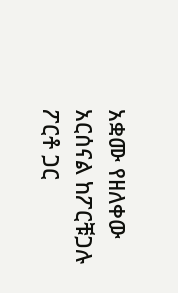አቋሙ የዘለቀው አርሰናል ከፖርቹጋሉ ፖርቶ ጋር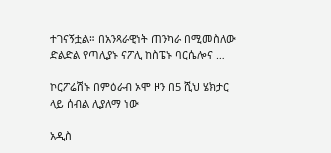ተገናኝቷል። በአንጻራዊነት ጠንካራ በሚመስለው ድልድል የጣሊያኑ ናፖሊ ከስፔኑ ባርሴሎና …

ኮርፖሬሽኑ በምዕራብ ኦሞ ዞን በ5 ሺህ ሄክታር ላይ ሰብል ሊያለማ ነው

አዲስ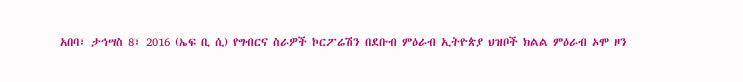አበባ፣ ታኅሣስ 8፣ 2016 (ኤፍ ቢ ሲ) የግብርና ስራዎች ኮርፖሬሽን በደቡብ ምዕራብ ኢትዮጵያ ህዝቦች ክልል ምዕራብ ኦሞ ዞን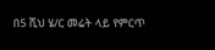በ5 ሺህ ሄ/ር መሬት ላይ የምርጥ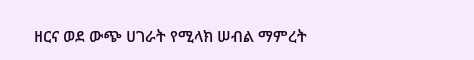ዘርና ወደ ውጭ ሀገራት የሚላክ ሠብል ማምረት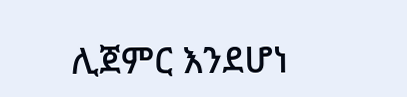ሊጀምር እንደሆነ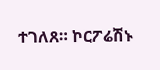ተገለጸ። ኮርፖሬሽኑ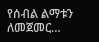የሰብል ልማቱን ለመጀመር…